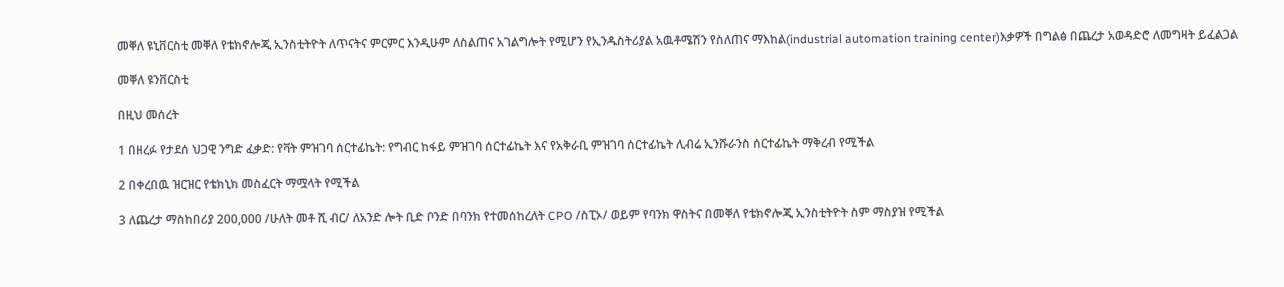መቐለ ዩኒቨርስቲ መቐለ የቴክኖሎጂ ኢንስቲትዮት ለጥናትና ምርምር እንዲሁም ለስልጠና አገልግሎት የሚሆን የኢንዱስትሪያል አዉቶሜሽን የስለጠና ማእከል(industrial automation training center)እቃዎች በግልፅ በጨረታ አወዳድሮ ለመግዛት ይፈልጋል

መቐለ ዩንቨርስቲ

በዚህ መሰረት

1 በዘረፉ የታደሰ ህጋዊ ንግድ ፈቃድ: የቫት ምዝገባ ሰርተፊኬት: የግብር ከፋይ ምዝገባ ሰርተፊኬት እና የአቅራቢ ምዝገባ ሰርተፊኬት ሊብሬ ኢንሹራንስ ሰርተፊኬት ማቅረብ የሚችል

2 በቀረበዉ ዝርዝር የቴክኒክ መስፈርት ማሟላት የሚችል

3 ለጨረታ ማስከበሪያ 200,000 /ሁለት መቶ ሺ ብር/ ለአንድ ሎት ቢድ ቦንድ በባንክ የተመሰከረለት CPO /ስፒኦ/ ወይም የባንክ ዋስትና በመቐለ የቴክኖሎጂ ኢንስቲትዮት ስም ማስያዝ የሚችል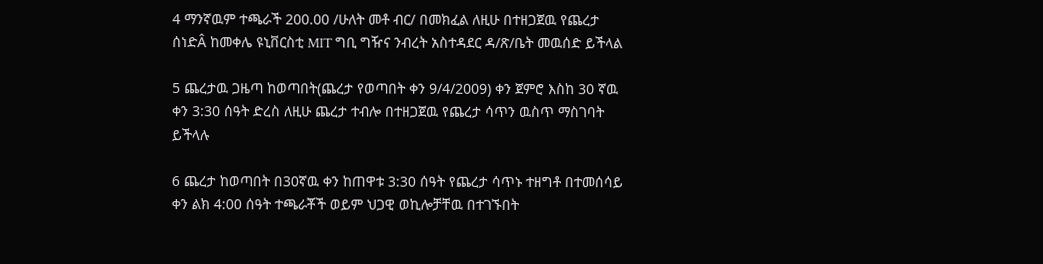4 ማንኛዉም ተጫራች 200.00 /ሁለት መቶ ብር/ በመክፈል ለዚሁ በተዘጋጀዉ የጨረታ ሰነድÂ ከመቀሌ ዩኒቨርስቲ MIT ግቢ ግዥና ንብረት አስተዳደር ዳ/ጽ/ቤት መዉሰድ ይችላል

5 ጨረታዉ ጋዜጣ ከወጣበት(ጨረታ የወጣበት ቀን 9/4/2009) ቀን ጀምሮ እስከ 30 ኛዉ ቀን 3:30 ሰዓት ድረስ ለዚሁ ጨረታ ተብሎ በተዘጋጀዉ የጨረታ ሳጥን ዉስጥ ማስገባት ይችላሉ

6 ጨረታ ከወጣበት በ30ኛዉ ቀን ከጠዋቱ 3:30 ሰዓት የጨረታ ሳጥኑ ተዘግቶ በተመሰሳይ ቀን ልክ 4:00 ሰዓት ተጫራቾች ወይም ህጋዊ ወኪሎቻቸዉ በተገኙበት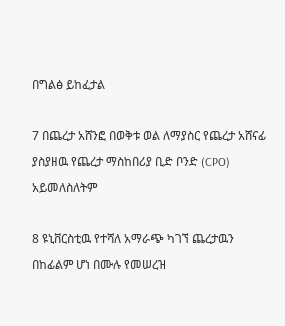በግልፅ ይከፈታል

7 በጨረታ አሸንፎ በወቅቱ ወል ለማያስር የጨረታ አሸናፊ ያስያዘዉ የጨረታ ማስከበሪያ ቢድ ቦንድ (CPO) አይመለስለትም

8 ዩኒቨርስቲዉ የተሻለ አማራጭ ካገኘ ጨረታዉን በከፊልም ሆነ በሙሉ የመሠረዝ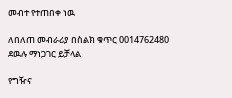መብተ የተጠበቀ ነዉ

ለበለጠ መብራሪያ በስልክ ቁጥር 0014762480 ደዉሉ ማነጋገር ይቻላል

የግዥና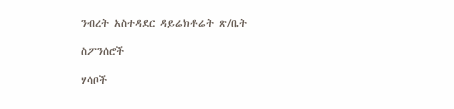ንብረት አስተዳደር ዳይሬክቶሬት ጽ/ቤት

ስፖንሰሮች

ሃሳቦች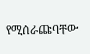የሚሰራጩባቸው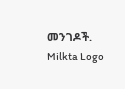መንገዶች.
Milkta Logo